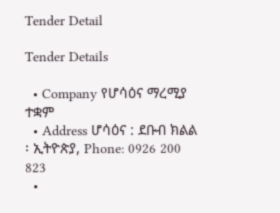Tender Detail

Tender Details

  • Company የሆሳዕና ማረሚያ ተቋም
  • Address ሆሳዕና : ደቡብ ክልል ፡ ኢትዮጵያ, Phone: 0926 200 823
  •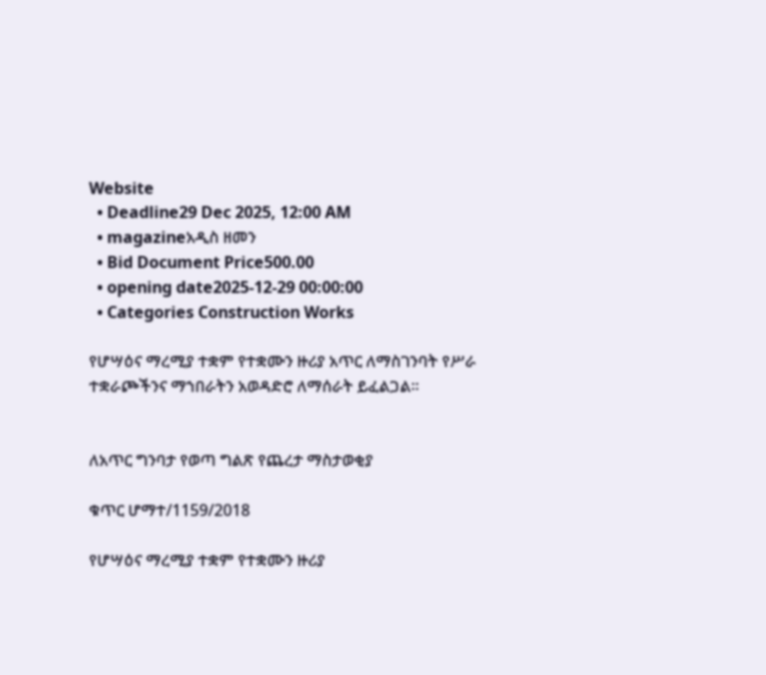Website
  • Deadline29 Dec 2025, 12:00 AM
  • magazineአዲስ ዘመን
  • Bid Document Price500.00
  • opening date2025-12-29 00:00:00
  • Categories Construction Works

የሆሣዕና ማረሚያ ተቋም የተቋሙን ዙሪያ አጥር ለማስገንባት የሥራ ተቋራጮችንና ማኀበራትን አወዳድሮ ለማሰራት ይፈልጋል፡፡


ለአጥር ግንባታ የወጣ ግልጽ የጨረታ ማስታወቂያ

ቁጥር ሆማተ/1159/2018

የሆሣዕና ማረሚያ ተቋም የተቋሙን ዙሪያ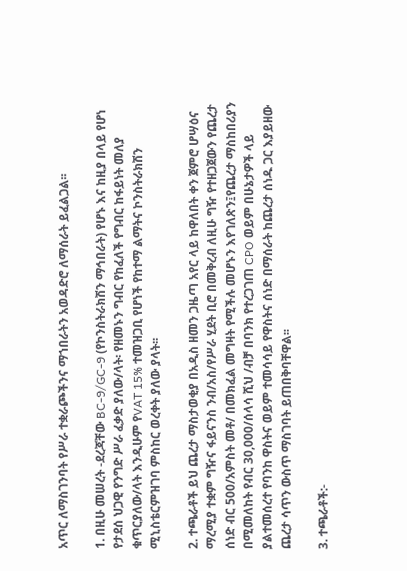አጥር ለማስገንባት የሥራ ተቋራጮችንና ማኀበራትን አወዳድሮ ለማሰራት ይፈልጋል፡፡

1. በዚሁ መሠረት -ደረጃቸው BC-9/GC-9 (የኮንስትራክሽን ማኅበራት) የሆኑ እና ከዚያ በላይ የሆነ የታደሰ ህጋዊ የንግድ ሥራ ፈቃድ ያለው/ላት፡ የዘመኑን ግብር የከፈለች የግብር ከፋይነት መለያ ቁጥርያለው/ላት እንዲሁም የVAT 15% ተመዝጋቢ የሆነች የከተማ ልማትና ኮንስትራክሽን ሚኒስቴርምዝገባ ምስከር ወረቀት ያለው ያላት፡፡

2. ተጫራቶች ይህ ጨረታ ማስታወቂያ በአዲስ ዘመን ጋዜጣ አየር ላይ ከዋለበት ቀን ጀምሮ ሆሣዕና ማረሚያ ተቋም ግዥና ፋይናንስ ንብ/አስ/የሥራ ሂደት ቢሮ በመቅረብ ለዚሁ ግዥ የተዘጋጀውን የጨረታ ሰነድ ብር 500/አምስት መቶ/ በመክፈል መግዛት የሚችሉ መሆኑን እየገለጽን፤የጨረታ ማስከበሪያን በሚመለከት የብር 30,000/ሰላሳ ሺህ /ብቻ በባንክ የተረጋገጠ CPO ወይም በሁኔታዎች ላይ ያልተመሰረተ የባንከ ዋስትና ወይም ተመሳሳይ የዋስትና ሰነድ በማሰራት ከጨረታ ሰነዱ ጋር እያይዘው ጨረታ ሳጥን ውስጥ ማስገባት ይጠበቅባቸዋል፡፡

3. ተጫራቶች:-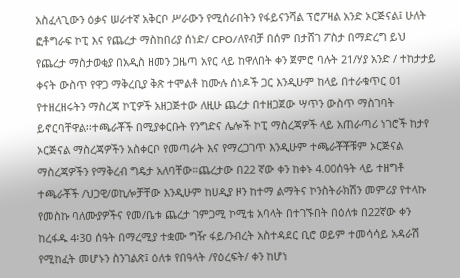አስፈላጊውን ዕቃና ሠራተኛ አቅርቦ ሥራውን የሚሰራበትን የፋይናንሻል ፕሮፖዛል አንድ ኦርጅናል፤ ሁለት ፎቶግራፍ ኮፒ እና የጨረታ ማስከበሪያ ሰነድ/ CPO/ለየብቻ በሰም በታሸገ ፖስታ በማድረግ ይህ የጨረታ ማስታወቂያ በአዲስ ዘመን ጋዜጣ አየር ላይ ከዋለበት ቀን ጀምሮ ባሉት 21/ሃያ አንድ / ተከታታይ ቀናት ውስጥ የዋጋ ማቅረቢያ ቅጽ ተሞልቶ ከሙሉ ሰነዶች ጋር እንዲሁም ከላይ በተራቁጥር 01 የተዘረዘሩትን ማስረጃ ኮፒዎች አዘጋጅተው ለዚሁ ጨረታ በተዘጋጀው ሣጥን ውስጥ ማስገባት ይኖርባቸዋል፡፡ተጫራቾች በሚያቀርቡት የንግድና ሌሎች ኮፒ ማስረጃዎች ላይ አጠራጣሪ ነገሮች ከታየ ኦርጅናል ማስረጃዎችን አስቀርቦ የመጣራት እና የማረጋገጥ እንዲሁም ተጫራቾቾቹም ኦርጅናል ማስረጃዎችን የማቅረብ ግዴታ አለባቸው።ጨረታው በ22 ኛው ቀን ከቀኑ 4.00ሰዓት ላይ ተዘግቶ ተጫራቾች /ህጋዊ/ወኪሎቻቸው እንዲሁም ከሀዲያ ዞን ከተማ ልማትና ኮንስትራክሽን መምሪያ የተላኩ የመስኩ ባለሙያዎችና የመ/ቤቱ ጨረታ ገምጋሚ ኮሚቴ አባላት በተገኙበት በዕለቱ በ22ኛው ቀን ከረፋዱ 4፡3ዐ ሰዓት በማረሚያ ተቋሙ ግዥ ፋይ/ንብረት አስተዳደር ቢሮ ወይም ተመሳሳይ አዳራሽ የሚከፈት መሆኑን ስንገልጽ፤ ዕለቱ የበዓላት /የዕረፍት/ ቀን ከሆነ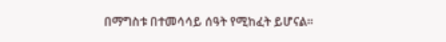በማግስቱ በተመሳሳይ ሰዓት የሚከፈት ይሆናል፡፡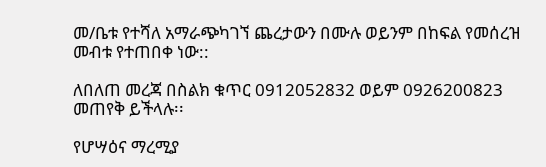መ/ቤቱ የተሻለ አማራጭካገኘ ጨረታውን በሙሉ ወይንም በከፍል የመሰረዝ መብቱ የተጠበቀ ነው::

ለበለጠ መረጃ በስልክ ቁጥር 0912052832 ወይም 0926200823 መጠየቅ ይችላሉ፡፡

የሆሣዕና ማረሚያ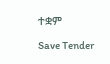ተቋም

Save Tender